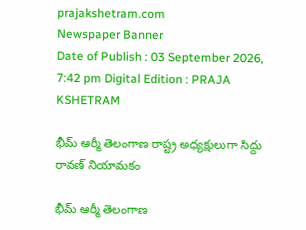prajakshetram.com
Newspaper Banner
Date of Publish : 03 September 2026, 7:42 pm Digital Edition : PRAJA KSHETRAM

భీమ్ ఆర్మీ తెలంగాణ రాష్ట్ర అధ్యక్షులుగా సిద్దు రావణ్ నియామకం

భీమ్ ఆర్మీ తెలంగాణ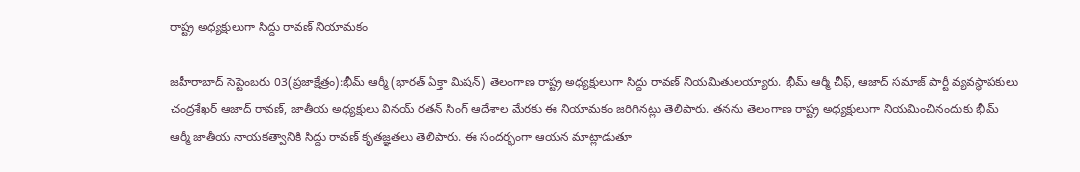రాష్ట్ర అధ్యక్షులుగా సిద్దు రావణ్ నియామకం

జహీరాబాద్ సెప్టెంబరు 03(ప్రజాక్షేత్రం):భీమ్ ఆర్మీ (భారత్ ఏక్తా మిషన్) తెలంగాణ రాష్ట్ర అధ్యక్షులుగా సిద్దు రావణ్ నియమితులయ్యారు. భీమ్ ఆర్మీ చీఫ్, ఆజాద్ సమాజ్ పార్టీ వ్యవస్థాపకులు చంద్రశేఖర్ ఆజాద్ రావణ్, జాతీయ అధ్యక్షులు వినయ్ రతన్ సింగ్ ఆదేశాల మేరకు ఈ నియామకం జరిగినట్లు తెలిపారు. తనను తెలంగాణ రాష్ట్ర అధ్యక్షులుగా నియమించినందుకు భీమ్ ఆర్మీ జాతీయ నాయకత్వానికి సిద్దు రావణ్ కృతజ్ఞతలు తెలిపారు. ఈ సందర్భంగా ఆయన మాట్లాడుతూ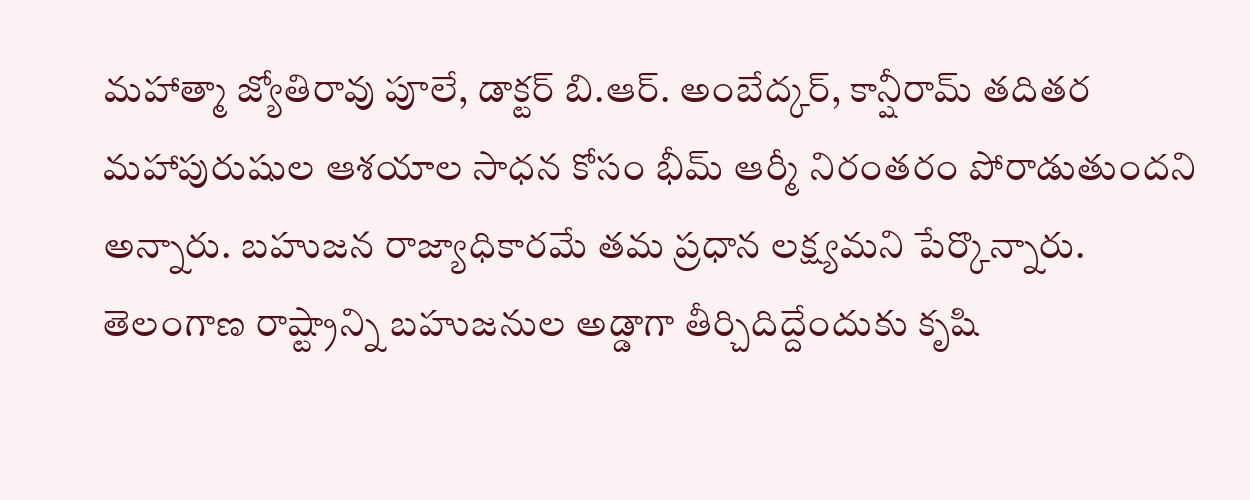మహాత్మా జ్యోతిరావు పూలే, డాక్టర్ బి.ఆర్. అంబేద్కర్, కాన్షీరామ్ తదితర మహాపురుషుల ఆశయాల సాధన కోసం భీమ్ ఆర్మీ నిరంతరం పోరాడుతుందని అన్నారు. బహుజన రాజ్యాధికారమే తమ ప్రధాన లక్ష్యమని పేర్కొన్నారు. తెలంగాణ రాష్ట్రాన్ని బహుజనుల అడ్డాగా తీర్చిదిద్దేందుకు కృషి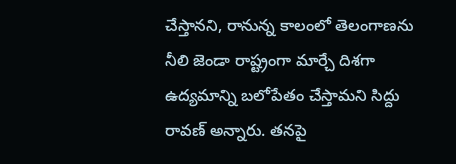చేస్తానని, రానున్న కాలంలో తెలంగాణను నీలి జెండా రాష్ట్రంగా మార్చే దిశగా ఉద్యమాన్ని బలోపేతం చేస్తామని సిద్దు రావణ్ అన్నారు. తనపై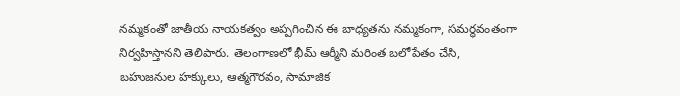నమ్మకంతో జాతీయ నాయకత్వం అప్పగించిన ఈ బాధ్యతను నమ్మకంగా, సమర్థవంతంగా నిర్వహిస్తానని తెలిపారు. తెలంగాణలో భీమ్ ఆర్మీని మరింత బలోపేతం చేసి, బహుజనుల హక్కులు, ఆత్మగౌరవం, సామాజిక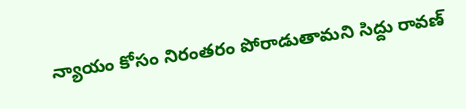న్యాయం కోసం నిరంతరం పోరాడుతామని సిద్దు రావణ్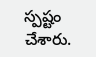స్పష్టం చేశారు.